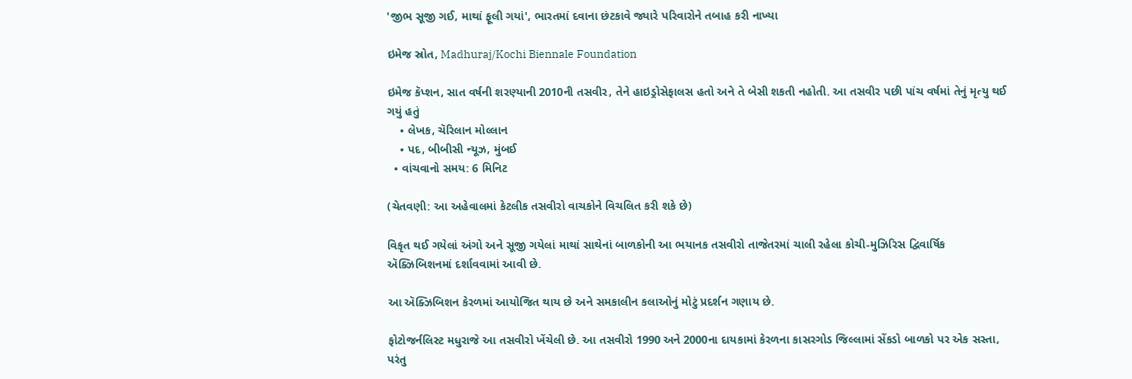'જીભ સૂજી ગઈ, માથાં ફૂલી ગયાં', ભારતમાં દવાના છંટકાવે જ્યારે પરિવારોને તબાહ કરી નાખ્યા

ઇમેજ સ્રોત, Madhuraj/Kochi Biennale Foundation

ઇમેજ કૅપ્શન, સાત વર્ષની શરણ્યાની 2010ની તસવીર, તેને હાઇડ્રોસેફાલસ હતો અને તે બેસી શકતી નહોતી. આ તસવીર પછી પાંચ વર્ષમાં તેનું મૃત્યુ થઈ ગયું હતું
    • લેખક, ચૅરિલાન મોલ્લાન
    • પદ, બીબીસી ન્યૂઝ, મુંબઈ
  • વાંચવાનો સમય: 6 મિનિટ

(ચેતવણી: આ અહેવાલમાં કેટલીક તસવીરો વાચકોને વિચલિત કરી શકે છે)

વિકૃત થઈ ગયેલાં અંગો અને સૂજી ગયેલાં માથાં સાથેનાં બાળકોની આ ભયાનક તસવીરો તાજેતરમાં ચાલી રહેલા કોચી-મુઝિરિસ દ્વિવાર્ષિક ઍક્ઝિબિશનમાં દર્શાવવામાં આવી છે.

આ ઍક્ઝિબિશન કેરળમાં આયોજિત થાય છે અને સમકાલીન કલાઓનું મોટું પ્રદર્શન ગણાય છે.

ફોટોજર્નલિસ્ટ મધુરાજે આ તસવીરો ખેંચેલી છે. આ તસવીરો 1990 અને 2000ના દાયકામાં કેરળના કાસરગોડ જિલ્લામાં સેંકડો બાળકો પર એક સસ્તા, પરંતુ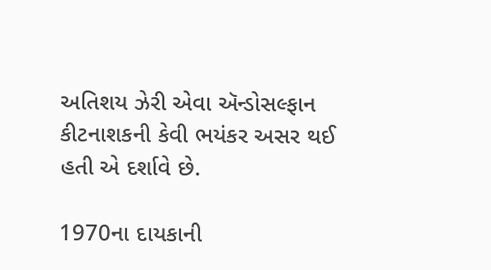અતિશય ઝેરી એવા ઍન્ડોસલ્ફાન કીટનાશકની કેવી ભયંકર અસર થઈ હતી એ દર્શાવે છે.

1970ના દાયકાની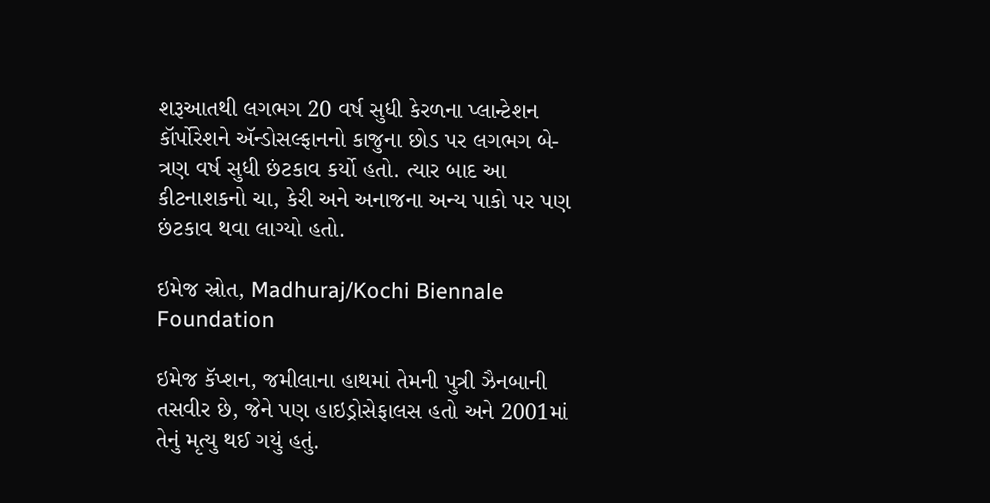શરૂઆતથી લગભગ 20 વર્ષ સુધી કેરળના પ્લાન્ટેશન કૉર્પોરેશને ઍન્ડોસલ્ફાનનો કાજુના છોડ પર લગભગ બે-ત્રણ વર્ષ સુધી છંટકાવ કર્યો હતો. ત્યાર બાદ આ કીટનાશકનો ચા, કેરી અને અનાજના અન્ય પાકો પર પણ છંટકાવ થવા લાગ્યો હતો.

ઇમેજ સ્રોત, Madhuraj/Kochi Biennale Foundation

ઇમેજ કૅપ્શન, જમીલાના હાથમાં તેમની પુત્રી ઝૈનબાની તસવીર છે, જેને પણ હાઇડ્રોસેફાલસ હતો અને 2001માં તેનું મૃત્યુ થઈ ગયું હતું.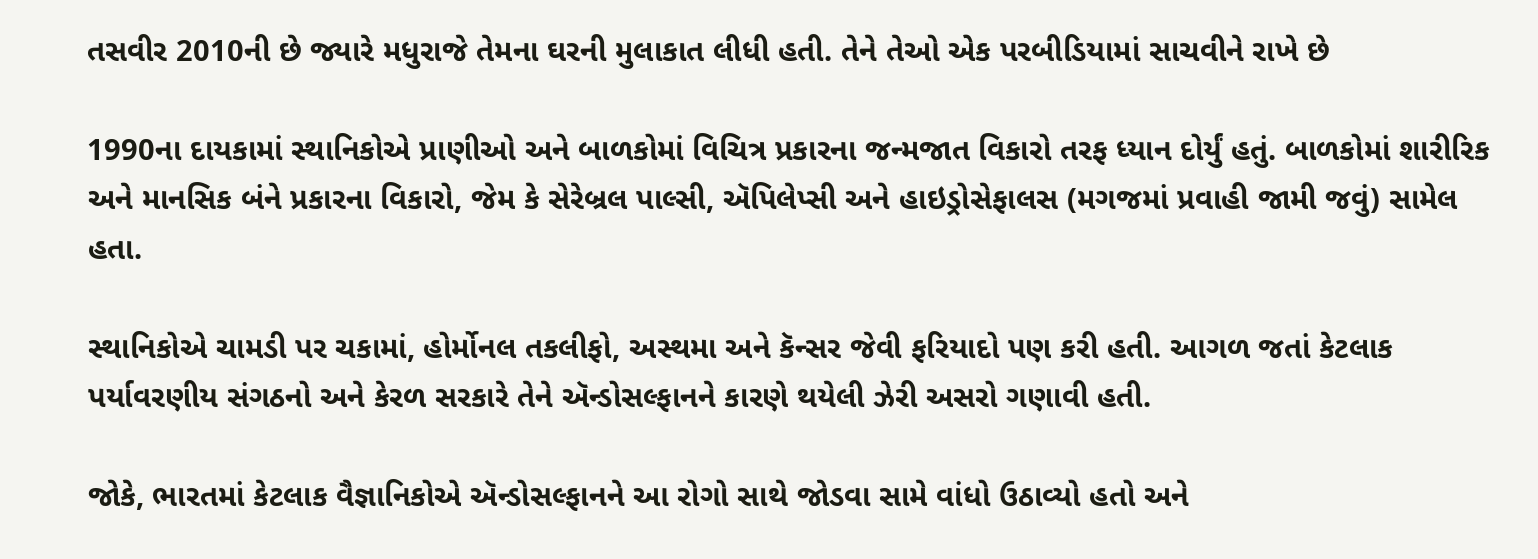તસવીર 2010ની છે જ્યારે મધુરાજે તેમના ઘરની મુલાકાત લીધી હતી. તેને તેઓ એક પરબીડિયામાં સાચવીને રાખે છે

1990ના દાયકામાં સ્થાનિકોએ પ્રાણીઓ અને બાળકોમાં વિચિત્ર પ્રકારના જન્મજાત વિકારો તરફ ધ્યાન દોર્યું હતું. બાળકોમાં શારીરિક અને માનસિક બંને પ્રકારના વિકારો, જેમ કે સેરેબ્રલ પાલ્સી, ઍપિલેપ્સી અને હાઇડ્રોસેફાલસ (મગજમાં પ્રવાહી જામી જવું) સામેલ હતા.

સ્થાનિકોએ ચામડી પર ચકામાં, હોર્મોનલ તકલીફો, અસ્થમા અને કૅન્સર જેવી ફરિયાદો પણ કરી હતી. આગળ જતાં કેટલાક પર્યાવરણીય સંગઠનો અને કેરળ સરકારે તેને ઍન્ડોસલ્ફાનને કારણે થયેલી ઝેરી અસરો ગણાવી હતી.

જોકે, ભારતમાં કેટલાક વૈજ્ઞાનિકોએ ઍન્ડોસલ્ફાનને આ રોગો સાથે જોડવા સામે વાંધો ઉઠાવ્યો હતો અને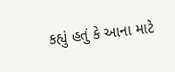કહ્યું હતું કે આના માટે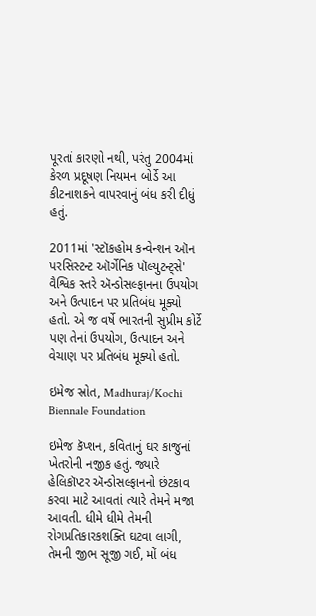પૂરતાં કારણો નથી, પરંતુ 2004માં કેરળ પ્રદૂષણ નિયમન બોર્ડે આ કીટનાશકને વાપરવાનું બંધ કરી દીધું હતું.

2011માં 'સ્ટૉકહોમ કન્વેન્શન ઑન પરસિસ્ટન્ટ ઑર્ગેનિક પૉલ્યુટન્ટ્સે' વૈશ્વિક સ્તરે ઍન્ડોસલ્ફાનના ઉપયોગ અને ઉત્પાદન પર પ્રતિબંધ મૂક્યો હતો. એ જ વર્ષે ભારતની સુપ્રીમ કોર્ટે પણ તેનાં ઉપયોગ, ઉત્પાદન અને વેચાણ પર પ્રતિબંધ મૂક્યો હતો.

ઇમેજ સ્રોત, Madhuraj/Kochi Biennale Foundation

ઇમેજ કૅપ્શન, કવિતાનું ઘર કાજુનાં ખેતરોની નજીક હતું. જ્યારે હેલિકૉપ્ટર ઍન્ડોસલ્ફાનનો છંટકાવ કરવા માટે આવતાં ત્યારે તેમને મજા આવતી. ધીમે ધીમે તેમની રોગપ્રતિકારકશક્તિ ઘટવા લાગી, તેમની જીભ સૂજી ગઈ, મોં બંધ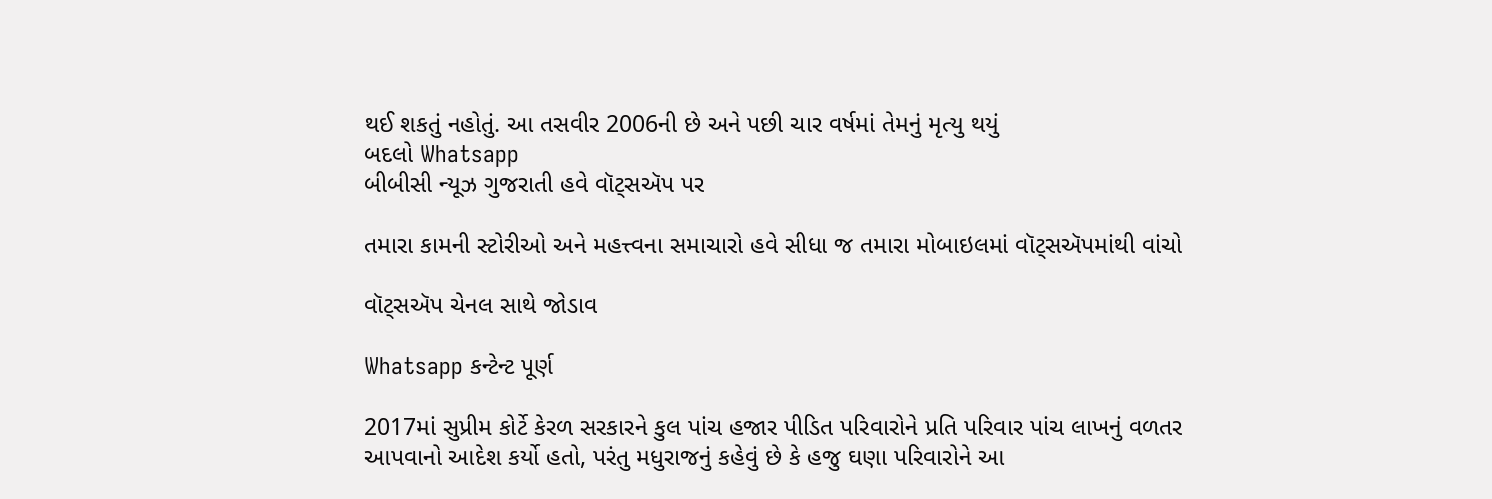થઈ શકતું નહોતું. આ તસવીર 2006ની છે અને પછી ચાર વર્ષમાં તેમનું મૃત્યુ થયું
બદલો Whatsapp
બીબીસી ન્યૂઝ ગુજરાતી હવે વૉટ્સઍપ પર

તમારા કામની સ્ટોરીઓ અને મહત્ત્વના સમાચારો હવે સીધા જ તમારા મોબાઇલમાં વૉટ્સઍપમાંથી વાંચો

વૉટ્સઍપ ચેનલ સાથે જોડાવ

Whatsapp કન્ટેન્ટ પૂર્ણ

2017માં સુપ્રીમ કોર્ટે કેરળ સરકારને કુલ પાંચ હજાર પીડિત પરિવારોને પ્રતિ પરિવાર પાંચ લાખનું વળતર આપવાનો આદેશ કર્યો હતો, પરંતુ મધુરાજનું કહેવું છે કે હજુ ઘણા પરિવારોને આ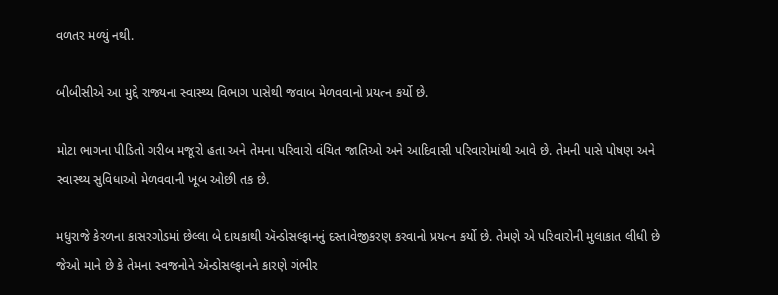વળતર મળ્યું નથી.

બીબીસીએ આ મુદ્દે રાજ્યના સ્વાસ્થ્ય વિભાગ પાસેથી જવાબ મેળવવાનો પ્રયત્ન કર્યો છે.

મોટા ભાગના પીડિતો ગરીબ મજૂરો હતા અને તેમના પરિવારો વંચિત જાતિઓ અને આદિવાસી પરિવારોમાંથી આવે છે. તેમની પાસે પોષણ અને સ્વાસ્થ્ય સુવિધાઓ મેળવવાની ખૂબ ઓછી તક છે.

મધુરાજે કેરળના કાસરગોડમાં છેલ્લા બે દાયકાથી ઍન્ડોસલ્ફાનનું દસ્તાવેજીકરણ કરવાનો પ્રયત્ન કર્યો છે. તેમણે એ પરિવારોની મુલાકાત લીધી છે જેઓ માને છે કે તેમના સ્વજનોને ઍન્ડોસલ્ફાનને કારણે ગંભીર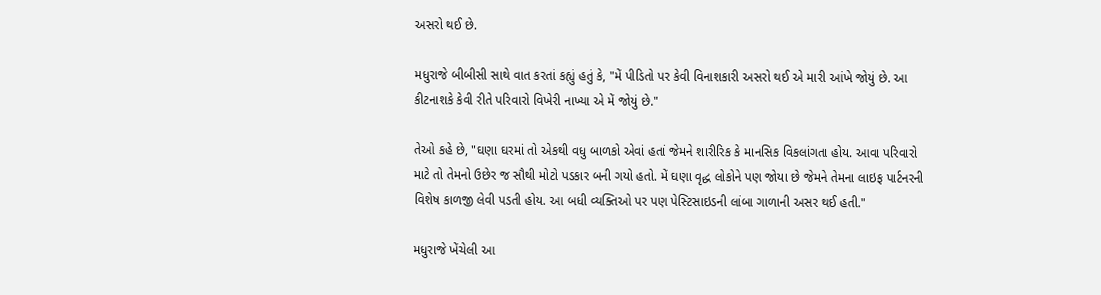અસરો થઈ છે.

મધુરાજે બીબીસી સાથે વાત કરતાં કહ્યું હતું કે, "મેં પીડિતો પર કેવી વિનાશકારી અસરો થઈ એ મારી આંખે જોયું છે. આ કીટનાશકે કેવી રીતે પરિવારો વિખેરી નાખ્યા એ મેં જોયું છે."

તેઓ કહે છે, "ઘણા ઘરમાં તો એકથી વધુ બાળકો એવાં હતાં જેમને શારીરિક કે માનસિક વિકલાંગતા હોય. આવા પરિવારો માટે તો તેમનો ઉછેર જ સૌથી મોટો પડકાર બની ગયો હતો. મેં ઘણા વૃદ્ધ લોકોને પણ જોયા છે જેમને તેમના લાઇફ પાર્ટનરની વિશેષ કાળજી લેવી પડતી હોય. આ બધી વ્યક્તિઓ પર પણ પેસ્ટિસાઇડની લાંબા ગાળાની અસર થઈ હતી."

મધુરાજે ખેંચેલી આ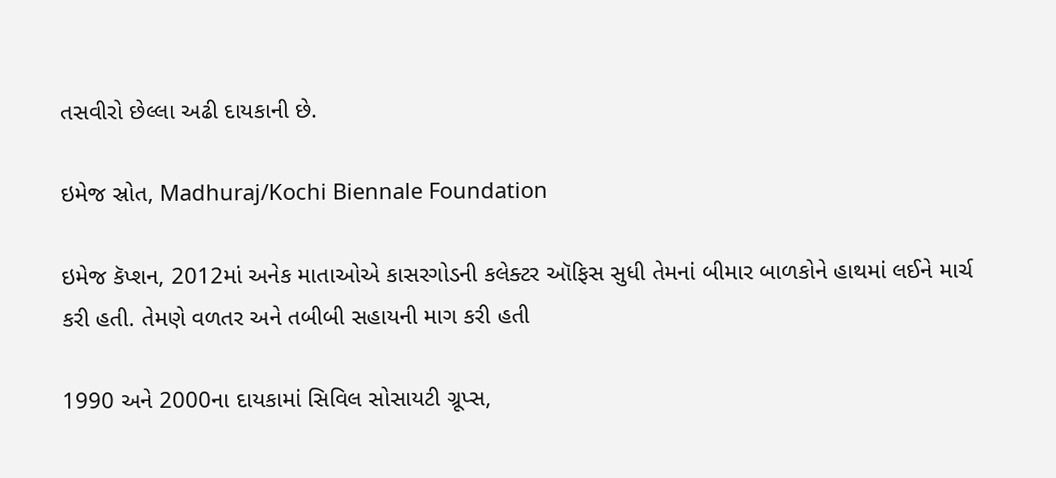તસવીરો છેલ્લા અઢી દાયકાની છે.

ઇમેજ સ્રોત, Madhuraj/Kochi Biennale Foundation

ઇમેજ કૅપ્શન, 2012માં અનેક માતાઓએ કાસરગોડની કલેક્ટર ઑફિસ સુધી તેમનાં બીમાર બાળકોને હાથમાં લઈને માર્ચ કરી હતી. તેમણે વળતર અને તબીબી સહાયની માગ કરી હતી

1990 અને 2000ના દાયકામાં સિવિલ સોસાયટી ગ્રૂપ્સ,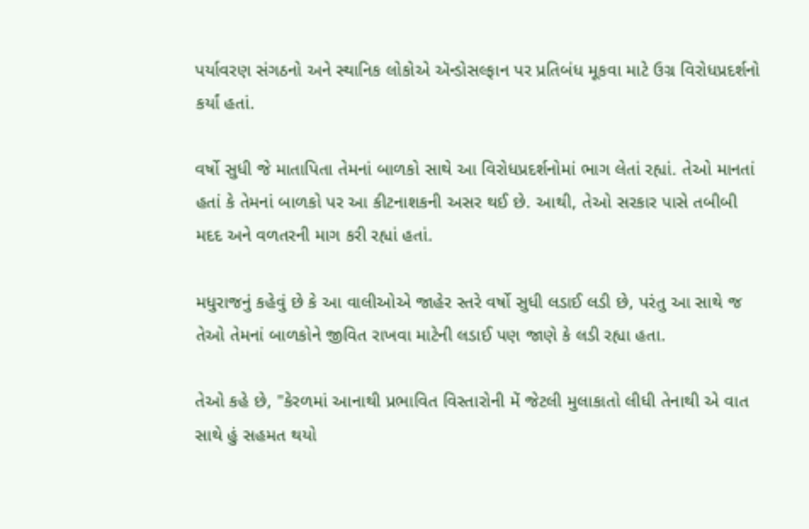પર્યાવરણ સંગઠનો અને સ્થાનિક લોકોએ ઍન્ડોસલ્ફાન પર પ્રતિબંધ મૂકવા માટે ઉગ્ર વિરોધપ્રદર્શનો કર્યાં હતાં.

વર્ષો સુધી જે માતાપિતા તેમનાં બાળકો સાથે આ વિરોધપ્રદર્શનોમાં ભાગ લેતાં રહ્યાં. તેઓ માનતાં હતાં કે તેમનાં બાળકો પર આ કીટનાશકની અસર થઈ છે. આથી, તેઓ સરકાર પાસે તબીબી મદદ અને વળતરની માગ કરી રહ્યાં હતાં.

મધુરાજનું કહેવું છે કે આ વાલીઓએ જાહેર સ્તરે વર્ષો સુધી લડાઈ લડી છે, પરંતુ આ સાથે જ તેઓ તેમનાં બાળકોને જીવિત રાખવા માટેની લડાઈ પણ જાણે કે લડી રહ્યા હતા.

તેઓ કહે છે, "કેરળમાં આનાથી પ્રભાવિત વિસ્તારોની મેં જેટલી મુલાકાતો લીધી તેનાથી એ વાત સાથે હું સહમત થયો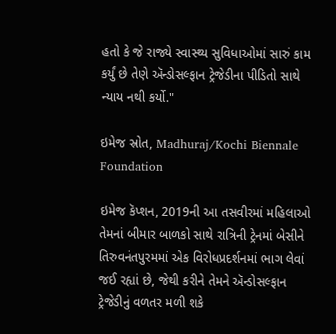હતો કે જે રાજ્યે સ્વાસ્થ્ય સુવિધાઓમાં સારું કામ કર્યું છે તેણે ઍન્ડોસલ્ફાન ટ્રેજેડીના પીડિતો સાથે ન્યાય નથી કર્યો."

ઇમેજ સ્રોત, Madhuraj/Kochi Biennale Foundation

ઇમેજ કૅપ્શન, 2019ની આ તસવીરમાં મહિલાઓ તેમનાં બીમાર બાળકો સાથે રાત્રિની ટ્રેનમાં બેસીને તિરુવનંતપુરમમાં એક વિરોધપ્રદર્શનમાં ભાગ લેવાં જઈ રહ્યાં છે, જેથી કરીને તેમને ઍન્ડોસલ્ફાન ટ્રેજેડીનું વળતર મળી શકે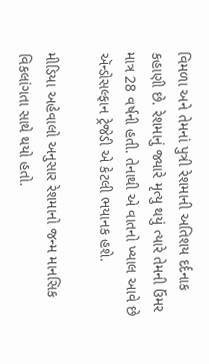વિમળા અને તેમનાં પુત્રી રેશમાની અતિશય દર્દનાક કહાણી છે. રેશમાનું જ્યારે મૃત્યુ થયું ત્યારે તેમની ઉંમર માત્ર 28 વર્ષની હતી. તેનાથી એ વાતનો ખ્યાલ આવે છે ઍન્ડોસલ્ફાન ટ્રેજેડી એ કેટલી ભયાનક હશે.

મીડિયા અહેવાલો અનુસાર રેશમાનો જન્મ માનસિક વિકલાંગતા સાથે થયો હતો.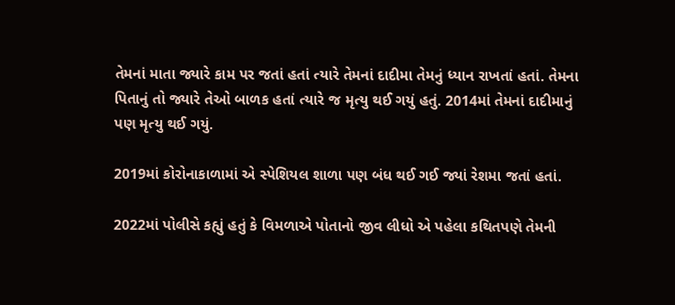તેમનાં માતા જ્યારે કામ પર જતાં હતાં ત્યારે તેમનાં દાદીમા તેમનું ધ્યાન રાખતાં હતાં. તેમના પિતાનું તો જ્યારે તેઓ બાળક હતાં ત્યારે જ મૃત્યુ થઈ ગયું હતું. 2014માં તેમનાં દાદીમાનું પણ મૃત્યુ થઈ ગયું.

2019માં કોરોનાકાળામાં એ સ્પેશિયલ શાળા પણ બંધ થઈ ગઈ જ્યાં રેશમા જતાં હતાં.

2022માં પોલીસે કહ્યું હતું કે વિમળાએ પોતાનો જીવ લીધો એ પહેલા કથિતપણે તેમની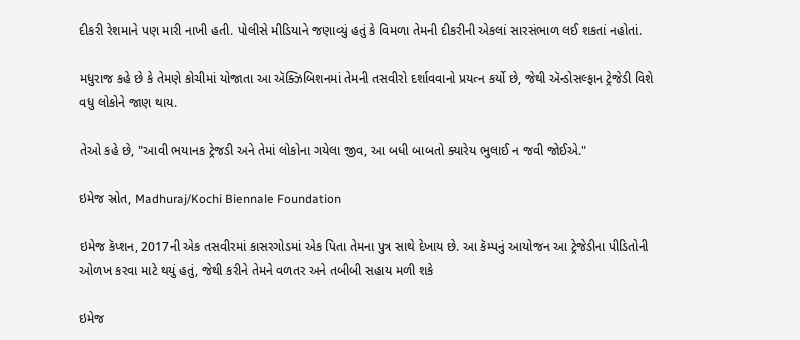દીકરી રેશમાને પણ મારી નાખી હતી. પોલીસે મીડિયાને જણાવ્યું હતું કે વિમળા તેમની દીકરીની એકલાં સારસંભાળ લઈ શકતાં નહોતાં.

મધુરાજ કહે છે કે તેમણે કોચીમાં યોજાતા આ ઍક્ઝિબિશનમાં તેમની તસવીરો દર્શાવવાનો પ્રયત્ન કર્યો છે, જેથી ઍન્ડોસલ્ફાન ટ્રેજેડી વિશે વધુ લોકોને જાણ થાય.

તેઓ કહે છે, "આવી ભયાનક ટ્રેજડી અને તેમાં લોકોના ગયેલા જીવ, આ બધી બાબતો ક્યારેય ભુલાઈ ન જવી જોઈએ."

ઇમેજ સ્રોત, Madhuraj/Kochi Biennale Foundation

ઇમેજ કૅપ્શન, 2017ની એક તસવીરમાં કાસરગોડમાં એક પિતા તેમના પુત્ર સાથે દેખાય છે. આ કૅમ્પનું આયોજન આ ટ્રેજેડીના પીડિતોની ઓળખ કરવા માટે થયું હતું, જેથી કરીને તેમને વળતર અને તબીબી સહાય મળી શકે

ઇમેજ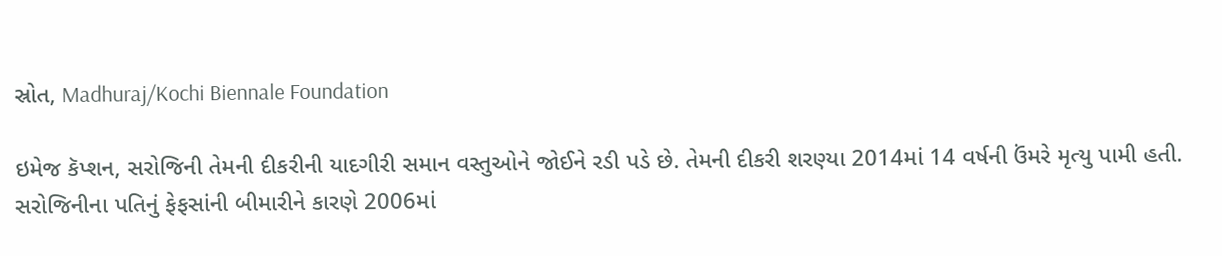સ્રોત, Madhuraj/Kochi Biennale Foundation

ઇમેજ કૅપ્શન, સરોજિની તેમની દીકરીની યાદગીરી સમાન વસ્તુઓને જોઈને રડી પડે છે. તેમની દીકરી શરણ્યા 2014માં 14 વર્ષની ઉંમરે મૃત્યુ પામી હતી. સરોજિનીના પતિનું ફેફસાંની બીમારીને કારણે 2006માં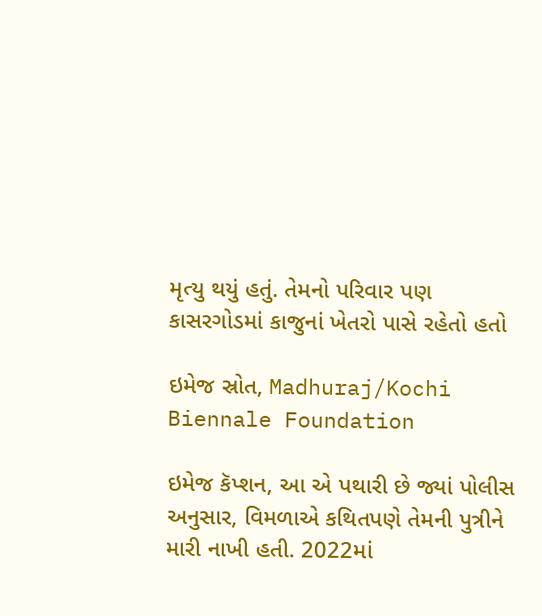મૃત્યુ થયું હતું. તેમનો પરિવાર પણ કાસરગોડમાં કાજુનાં ખેતરો પાસે રહેતો હતો

ઇમેજ સ્રોત, Madhuraj/Kochi Biennale Foundation

ઇમેજ કૅપ્શન, આ એ પથારી છે જ્યાં પોલીસ અનુસાર, વિમળાએ કથિતપણે તેમની પુત્રીને મારી નાખી હતી. 2022માં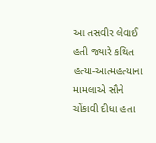આ તસવીર લેવાઈ હતી જ્યારે કથિત હત્યા-આત્મહત્યાના મામલાએ સૌને ચોંકાવી દીધા હતા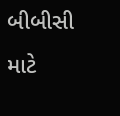બીબીસી માટે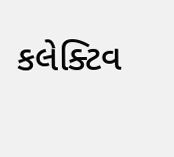કલેક્ટિવ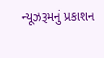ન્યૂઝરૂમનું પ્રકાશન